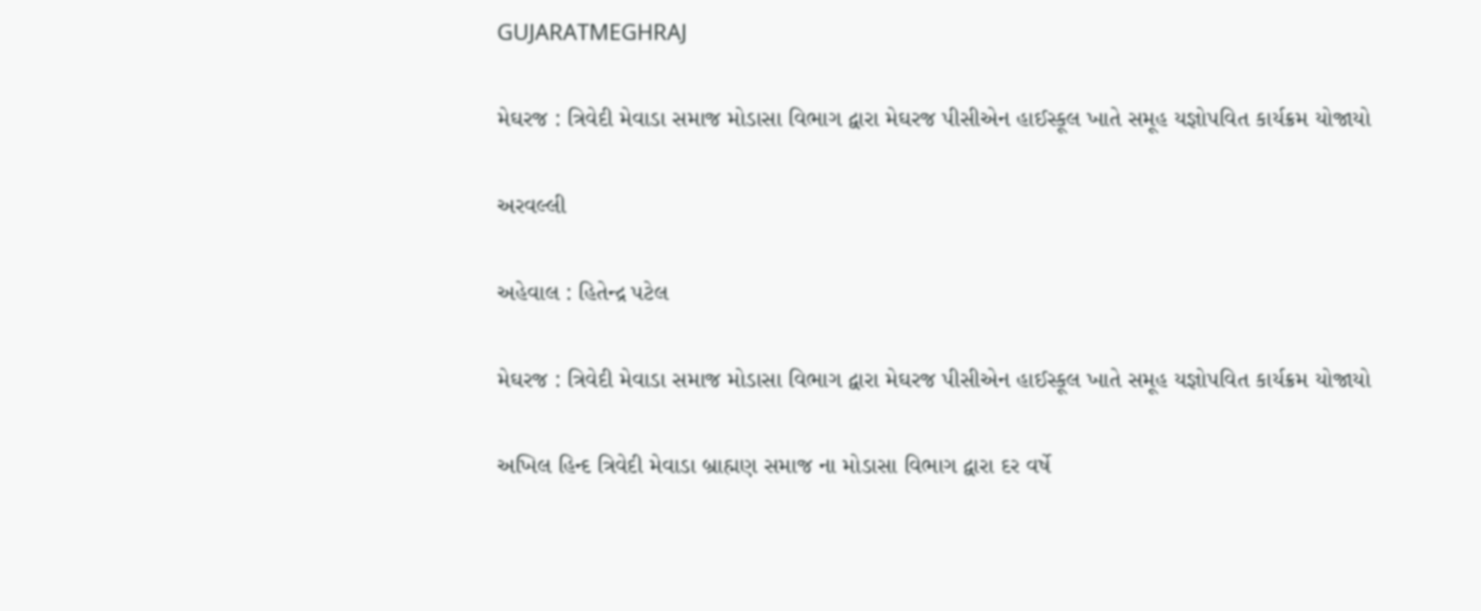GUJARATMEGHRAJ

મેઘરજ : ત્રિવેદી મેવાડા સમાજ મોડાસા વિભાગ દ્વારા મેઘરજ પીસીએન હાઈસ્કૂલ ખાતે સમૂહ યજ્ઞોપવિત કાર્યક્રમ યોજાયો

અરવલ્લી

અહેવાલ : હિતેન્દ્ર પટેલ

મેઘરજ : ત્રિવેદી મેવાડા સમાજ મોડાસા વિભાગ દ્વારા મેઘરજ પીસીએન હાઈસ્કૂલ ખાતે સમૂહ યજ્ઞોપવિત કાર્યક્રમ યોજાયો

અખિલ હિન્દ ત્રિવેદી મેવાડા બ્રાહ્મણ સમાજ ના મોડાસા વિભાગ દ્વારા દર વર્ષે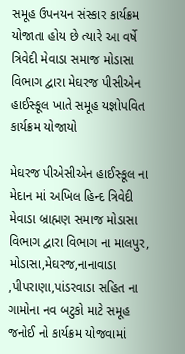સમૂહ ઉપનયન સંસ્કાર કાર્યક્રમ યોજાતા હોય છે ત્યારે આ વર્ષે ત્રિવેદી મેવાડા સમાજ મોડાસા વિભાગ દ્વારા મેઘરજ પીસીએન હાઈસ્કૂલ ખાતે સમૂહ યજ્ઞોપવિત કાર્યક્રમ યોજાયો

મેઘરજ પીએસીએન હાઈસ્કૂલ ના મેદાન માં અખિલ હિન્દ ત્રિવેદી મેવાડા બ્રાહ્મણ સમાજ મોડાસા વિભાગ દ્વારા વિભાગ ના માલપુર, મોડાસા,મેઘરજ,નાનાવાડા ,પીપરાણા,પાંડરવાડા સહિત ના ગામોના નવ બટુકો માટે સમૂહ જનોઈ નો કાર્યક્રમ યોજવામાં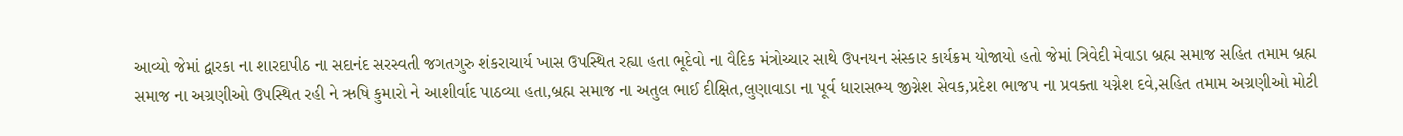આવ્યો જેમાં દ્વારકા ના શારદાપીઠ ના સદાનંદ સરસ્વતી જગતગુરુ શંકરાચાર્ય ખાસ ઉપસ્થિત રહ્યા હતા ભૂદેવો ના વૈદિક મંત્રોચ્ચાર સાથે ઉપનયન સંસ્કાર કાર્યક્રમ યોજાયો હતો જેમાં ત્રિવેદી મેવાડા બ્રહ્મ સમાજ સહિત તમામ બ્રહ્મ સમાજ ના અગ્રણીઓ ઉપસ્થિત રહી ને ઋષિ કુમારો ને આશીર્વાદ પાઠવ્યા હતા,બ્રહ્મ સમાજ ના અતુલ ભાઈ દીક્ષિત,લુણાવાડા ના પૂર્વ ધારાસભ્ય જીગ્નેશ સેવક,પ્રદેશ ભાજપ ના પ્રવક્તા યગ્નેશ દવે,સહિત તમામ અગ્રણીઓ મોટી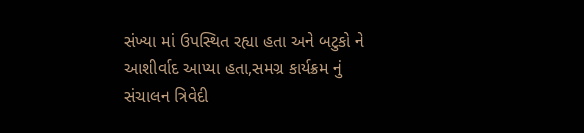સંખ્યા માં ઉપસ્થિત રહ્યા હતા અને બટુકો ને આશીર્વાદ આપ્યા હતા,સમગ્ર કાર્યક્રમ નું સંચાલન ત્રિવેદી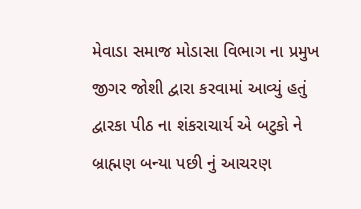મેવાડા સમાજ મોડાસા વિભાગ ના પ્રમુખ જીગર જોશી દ્વારા કરવામાં આવ્યું હતું દ્વારકા પીઠ ના શંકરાચાર્ય એ બટુકો ને બ્રાહ્મણ બન્યા પછી નું આચરણ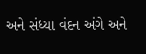અને સંધ્યા વંદન અંગે અને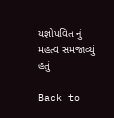યજ્ઞોપવિત નું મહત્વ સમજાવ્યું હતું

Back to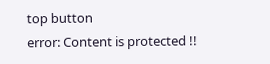top button
error: Content is protected !!